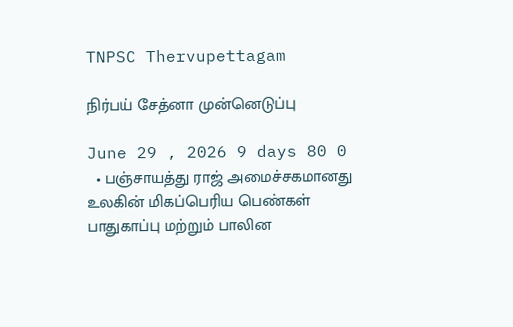TNPSC Thervupettagam

நிர்பய் சேத்னா முன்னெடுப்பு

June 29 , 2026 9 days 80 0
  • பஞ்சாயத்து ராஜ் அமைச்சகமானது உலகின் மிகப்பெரிய பெண்கள் பாதுகாப்பு மற்றும் பாலின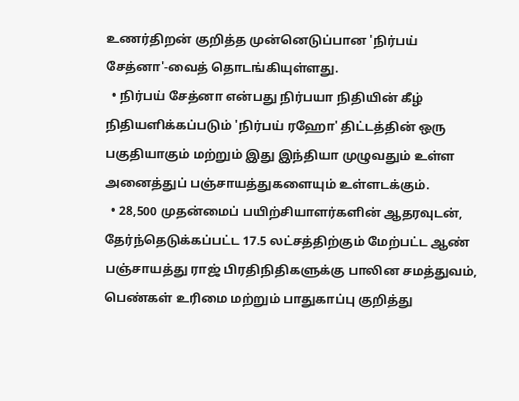உணர்திறன் குறித்த முன்னெடுப்பான 'நிர்பய் சேத்னா'-வைத் தொடங்கியுள்ளது.
  • நிர்பய் சேத்னா என்பது நிர்பயா நிதியின் கீழ் நிதியளிக்கப்படும் 'நிர்பய் ரஹோ' திட்டத்தின் ஒரு பகுதியாகும் மற்றும் இது இந்தியா முழுவதும் உள்ள அனைத்துப் பஞ்சாயத்துகளையும் உள்ளடக்கும்.
  • 28,500 முதன்மைப் பயிற்சியாளர்களின் ஆதரவுடன், தேர்ந்தெடுக்கப்பட்ட 17.5 லட்சத்திற்கும் மேற்பட்ட ஆண் பஞ்சாயத்து ராஜ் பிரதிநிதிகளுக்கு பாலின சமத்துவம், பெண்கள் உரிமை மற்றும் பாதுகாப்பு குறித்து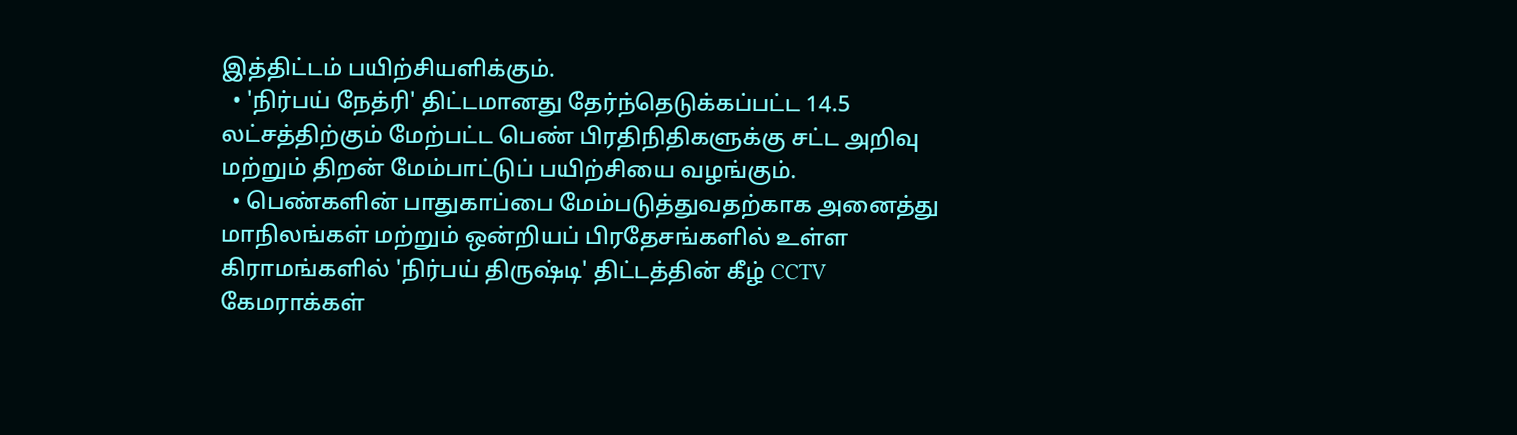இத்திட்டம் பயிற்சியளிக்கும்.
  • 'நிர்பய் நேத்ரி' திட்டமானது தேர்ந்தெடுக்கப்பட்ட 14.5 லட்சத்திற்கும் மேற்பட்ட பெண் பிரதிநிதிகளுக்கு சட்ட அறிவு மற்றும் திறன் மேம்பாட்டுப் பயிற்சியை வழங்கும்.
  • பெண்களின் பாதுகாப்பை மேம்படுத்துவதற்காக அனைத்து மாநிலங்கள் மற்றும் ஒன்றியப் பிரதேசங்களில் உள்ள கிராமங்களில் 'நிர்பய் திருஷ்டி' திட்டத்தின் கீழ் CCTV கேமராக்கள்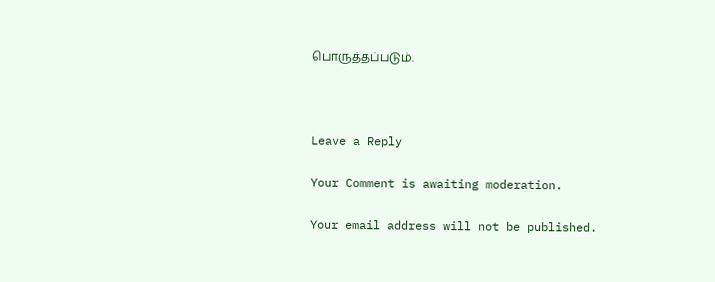பொருத்தப்படும்.



Leave a Reply

Your Comment is awaiting moderation.

Your email address will not be published.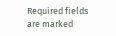Required fields are marked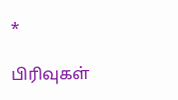*

பிரிவுகள்